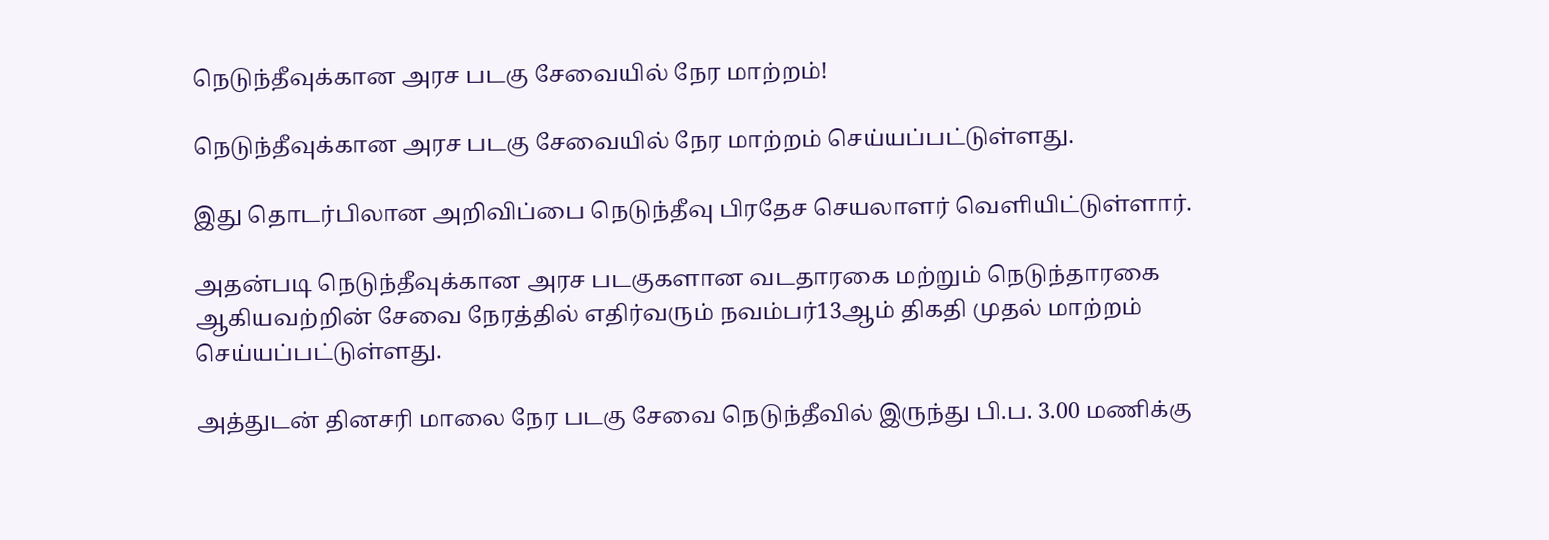நெடுந்தீவுக்கான அரச படகு சேவையில் நேர மாற்றம்!

நெடுந்தீவுக்கான அரச படகு சேவையில் நேர மாற்றம் செய்யப்பட்டுள்ளது.

இது தொடர்பிலான அறிவிப்பை நெடுந்தீவு பிரதேச செயலாளர் வெளியிட்டுள்ளார்.

அதன்படி நெடுந்தீவுக்கான அரச படகுகளான வடதாரகை மற்றும் நெடுந்தாரகை ஆகியவற்றின் சேவை நேரத்தில் எதிர்வரும் நவம்பர்13ஆம் திகதி முதல் மாற்றம் செய்யப்பட்டுள்ளது.

அத்துடன் தினசரி மாலை நேர படகு சேவை நெடுந்தீவில் இருந்து பி.ப. 3.00 மணிக்கு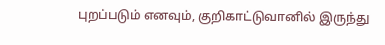புறப்படும் எனவும், குறிகாட்டுவானில் இருந்து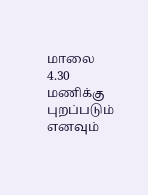மாலை 4.30 மணிக்கு புறப்படும் எனவும்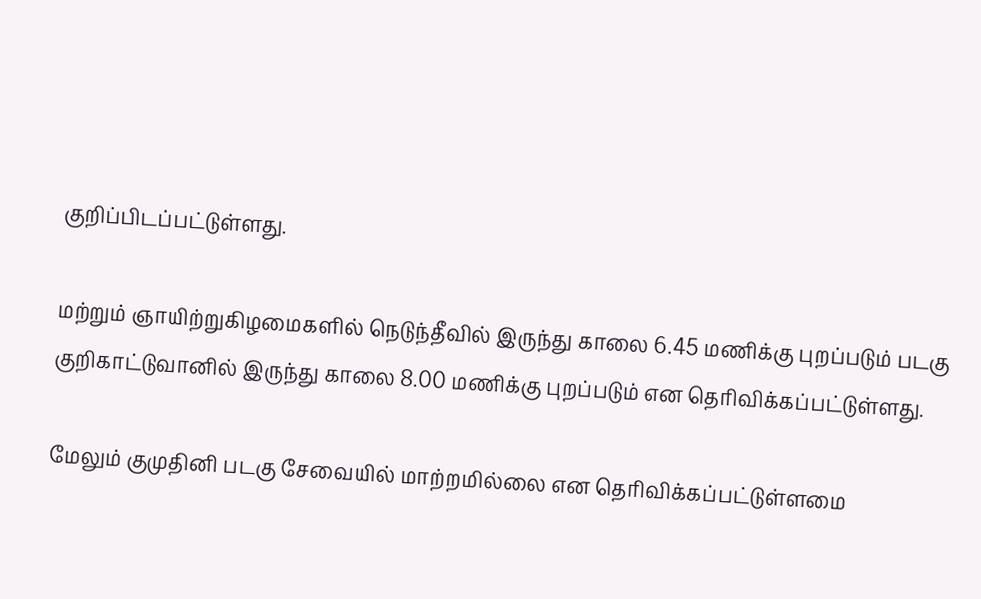குறிப்பிடப்பட்டுள்ளது.

மற்றும் ஞாயிற்றுகிழமைகளில் நெடுந்தீவில் இருந்து காலை 6.45 மணிக்கு புறப்படும் படகு குறிகாட்டுவானில் இருந்து காலை 8.00 மணிக்கு புறப்படும் என தெரிவிக்கப்பட்டுள்ளது.

மேலும் குமுதினி படகு சேவையில் மாற்றமில்லை என தெரிவிக்கப்பட்டுள்ளமை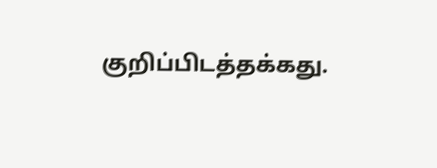குறிப்பிடத்தக்கது.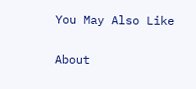You May Also Like

About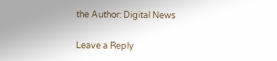the Author: Digital News

Leave a Reply